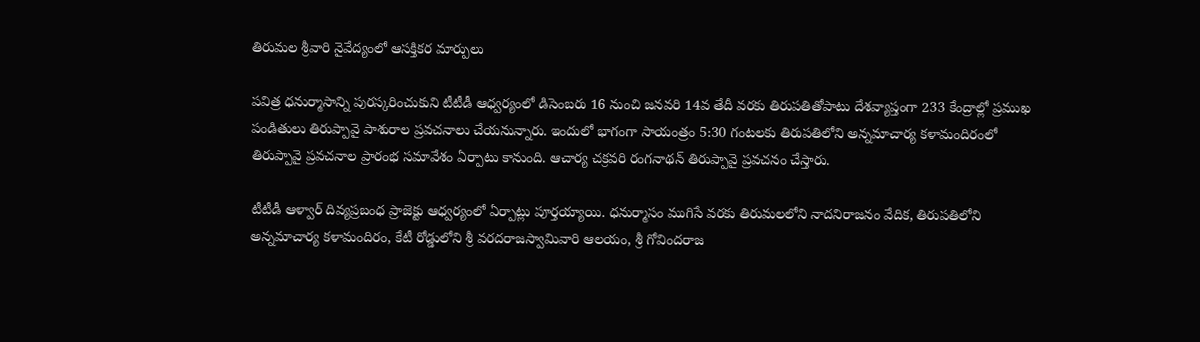తిరుమల శ్రీవారి నైవేద్యంలో ఆసక్తికర మార్పులు

పవిత్ర ధనుర్మాసాన్ని పురస్కరించుకుని టీటీడీ ఆధ్వర్యంలో డిసెంబరు 16 నుంచి జనవరి 14వ తేదీ వరకు తిరుపతితోపాటు దేశవ్యాప్తంగా 233 కేంద్రాల్లో ప్రముఖ పండితులు తిరుప్పావై పాశురాల ప్రవచనాలు చేయనున్నారు. ఇందులో భాగంగా సాయంత్రం 5:30 గంటలకు తిరుపతిలోని అన్నమాచార్య కళామందిరంలో తిరుప్పావై ప్రవచనాల ప్రారంభ సమావేశం ఏర్పాటు కానుంది. ఆచార్య చక్రవరి రంగనాథన్ తిరుప్పావై ప్రవచనం చేస్తారు.

టీటీడీ ఆళ్వార్‌ దివ్యప్రబంధ ప్రాజెక్టు ఆధ్వర్యంలో ఏర్పాట్లు పూర్తయ్యాయి. ధనుర్మాసం ముగిసే వరకు తిరుమ‌ల‌లోని నాదనిరాజనం వేదిక, తిరుపతిలోని అన్నమాచార్య కళామందిరం, కేటీ రోడ్డులోని శ్రీ వరదరాజస్వామివారి ఆలయం, శ్రీ గోవిందరాజ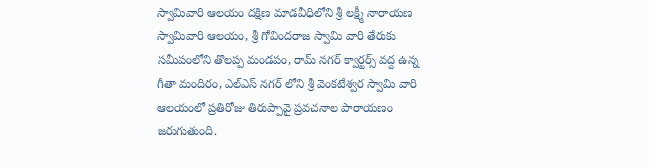స్వామివారి ఆలయం దక్షిణ మాడవీధిలోని శ్రీ లక్ష్మీ నారాయణ స్వామివారి ఆలయం, శ్రీ గోవిందరాజ స్వామి వారి తేరుకు సమీపంలోని తొలప్ప మండపం, రామ్ నగర్ క్వార్టర్స్ వద్ద ఉన్న గీతా మందిరం, ఎల్ఎస్ నగర్ లోని శ్రీ వెంకటేశ్వర స్వామి వారి ఆల‌యంలో ప్రతిరోజు తిరుప్పావై ప్రవచనాల పారాయణం జరుగుతుంది.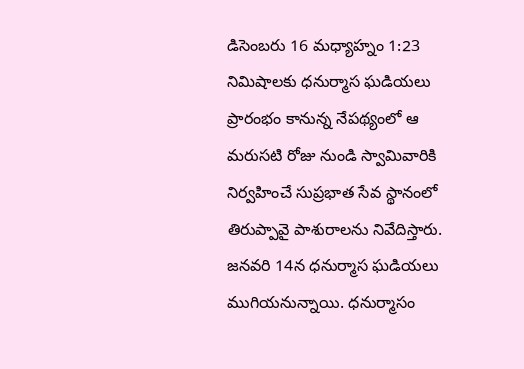డిసెంబ‌రు 16 మధ్యాహ్నం 1:23 నిమిషాలకు ధనుర్మాస ఘడియలు ప్రారంభం కానున్న నేపథ్యంలో ఆ మరుసటి రోజు నుండి స్వామివారికి నిర్వహించే సుప్రభాత సేవ స్థానంలో తిరుప్పావై పాశురాలను నివేదిస్తారు. జనవరి 14న ధనుర్మాస ఘడియలు ముగియనున్నాయి. ధనుర్మాసం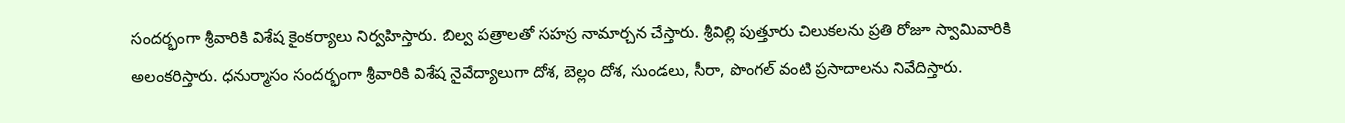సంద‌ర్భంగా శ్రీ‌వారికి విశేష కైంక‌ర్యాలు నిర్వ‌హిస్తారు. బిల్వ ప‌త్రాల‌తో స‌హ‌స్ర నామార్చ‌న చేస్తారు. శ్రీ‌విల్లి పుత్తూరు చిలుకలను ప్ర‌తి రోజూ స్వామివారికి అలంక‌రిస్తారు. ధ‌నుర్మాసం సంద‌ర్భంగా శ్రీ‌వారికి విశేష నైవేద్యాలుగా దోశ‌, బెల్లం దోశ‌, సుండ‌లు, సీరా, పొంగ‌ల్ వంటి ప్ర‌సాదాల‌ను నివేదిస్తారు.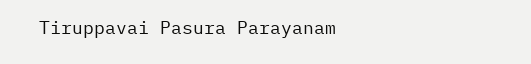Tiruppavai Pasura Parayanam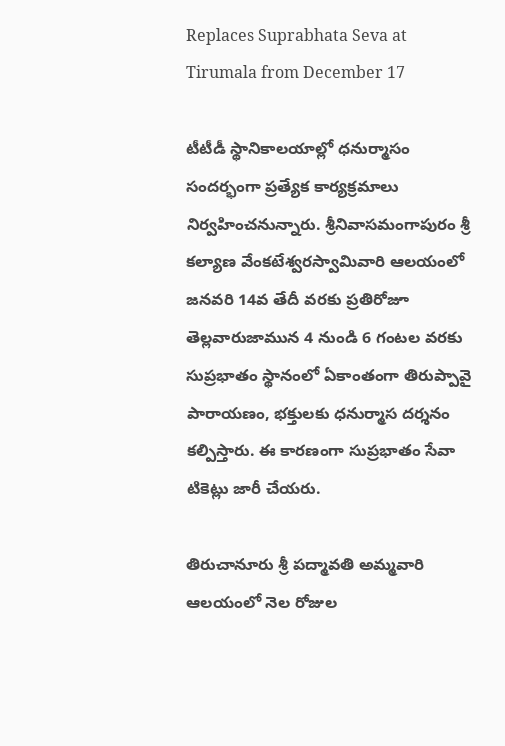Replaces Suprabhata Seva at Tirumala from December 17

టీటీడీ స్థానికాల‌యాల్లో ధనుర్మాసం సందర్భంగా ప్రత్యేక కార్యక్రమాలు నిర్వ‌హించ‌నున్నారు. శ్రీనివాసమంగాపురం శ్రీ కల్యాణ వేంకటేశ్వరస్వామివారి ఆలయంలో జ‌న‌వ‌రి 14వ తేదీ వ‌ర‌కు ప్ర‌తిరోజూ తెల్లవారుజామున 4 నుండి 6 గంటల వరకు సుప్ర‌భాతం స్థానంలో ఏకాంతంగా తిరుప్పావై పారాయ‌ణం, భక్తులకు ధనుర్మాస దర్శనం కల్పిస్తారు. ఈ కార‌ణంగా సుప్ర‌భాతం సేవా టికెట్లు జారీ చేయ‌రు.

తిరుచానూరు శ్రీ ప‌ద్మావ‌తి అమ్మ‌వారి ఆల‌యంలో నెల రోజుల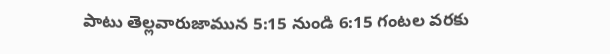పాటు తెల్లవారుజామున 5:15 నుండి 6:15 గంట‌ల వ‌ర‌కు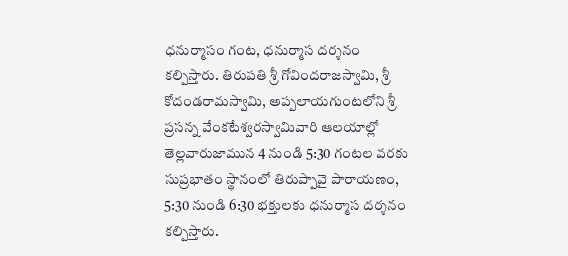ధ‌నుర్మాసం గంట‌, ధ‌నుర్మాస ద‌ర్శ‌నం క‌ల్పిస్తారు. తిరుప‌తి శ్రీ గోవింద‌రాజ‌స్వామి, శ్రీ కోదండ‌రామస్వామి, అప్ప‌లాయ‌గుంట‌లోని శ్రీ ప్ర‌స‌న్న వేంక‌టేశ్వ‌ర‌స్వామివారి ఆల‌యాల్లో తెల్లవారుజామున 4 నుండి 5:30 గంట‌ల వ‌ర‌కు సుప్ర‌భాతం స్థానంలో తిరుప్పావై పారాయ‌ణం, 5:30 నుండి 6:30 భ‌క్తుల‌కు ధ‌నుర్మాస ద‌ర్శ‌నం క‌ల్పిస్తారు.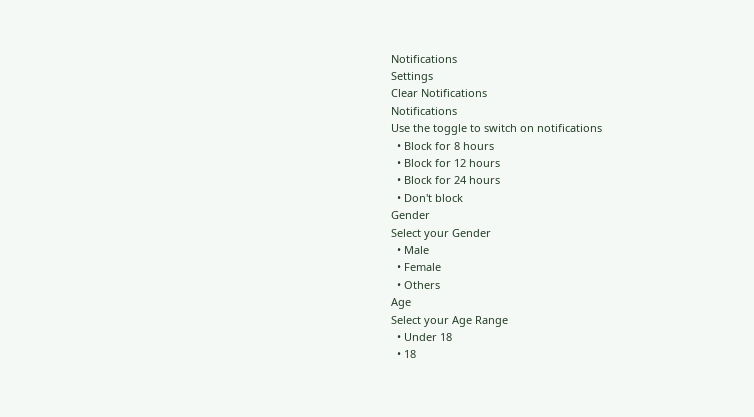Notifications
Settings
Clear Notifications
Notifications
Use the toggle to switch on notifications
  • Block for 8 hours
  • Block for 12 hours
  • Block for 24 hours
  • Don't block
Gender
Select your Gender
  • Male
  • Female
  • Others
Age
Select your Age Range
  • Under 18
  • 18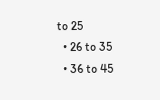to 25
  • 26 to 35
  • 36 to 45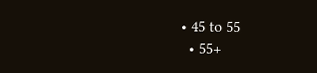• 45 to 55
  • 55+